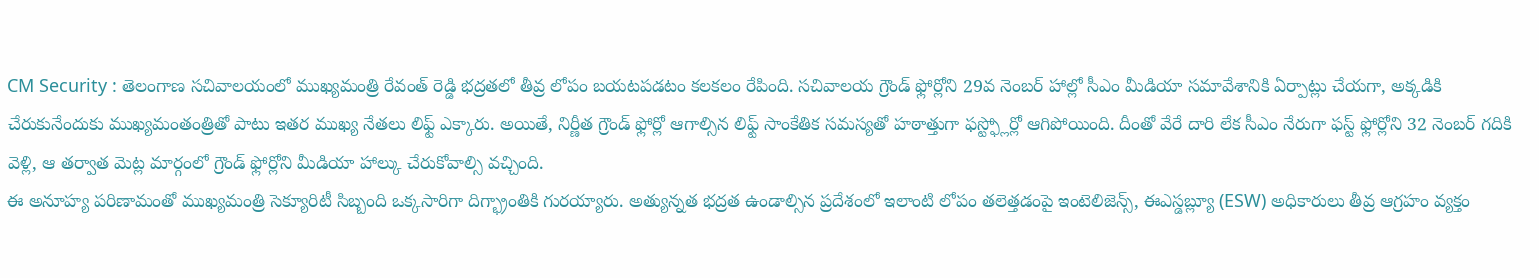CM Security : తెలంగాణ సచివాలయంలో ముఖ్యమంత్రి రేవంత్ రెడ్డి భద్రతలో తీవ్ర లోపం బయటపడటం కలకలం రేపింది. సచివాలయ గ్రౌండ్ ఫ్లోర్లోని 29వ నెంబర్ హాల్లో సీఎం మీడియా సమావేశానికి ఏర్పాట్లు చేయగా, అక్కడికి చేరుకునేందుకు ముఖ్యమంతంత్రితో పాటు ఇతర ముఖ్య నేతలు లిఫ్ట్ ఎక్కారు. అయితే, నిర్ణీత గ్రౌండ్ ఫ్లోర్లో ఆగాల్సిన లిఫ్ట్ సాంకేతిక సమస్యతో హఠాత్తుగా ఫస్ట్ఫ్లోర్లో ఆగిపోయింది. దీంతో వేరే దారి లేక సీఎం నేరుగా ఫస్ట్ ఫ్లోర్లోని 32 నెంబర్ గదికి వెళ్లి, ఆ తర్వాత మెట్ల మార్గంలో గ్రౌండ్ ఫ్లోర్లోని మీడియా హాల్కు చేరుకోవాల్సి వచ్చింది.
ఈ అనూహ్య పరిణామంతో ముఖ్యమంత్రి సెక్యూరిటీ సిబ్బంది ఒక్కసారిగా దిగ్భ్రాంతికి గురయ్యారు. అత్యున్నత భద్రత ఉండాల్సిన ప్రదేశంలో ఇలాంటి లోపం తలెత్తడంపై ఇంటెలిజెన్స్, ఈఎస్డబ్ల్యూ (ESW) అధికారులు తీవ్ర ఆగ్రహం వ్యక్తం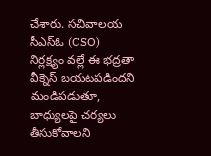చేశారు. సచివాలయ సీఎస్ఓ (CSO) నిర్లక్ష్యం వల్లే ఈ భద్రతా వీక్నెస్ బయటపడిందని మండిపడుతూ, బాధ్యులపై చర్యలు తీసుకోవాలని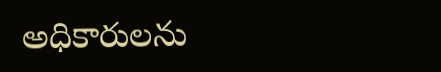అధికారులను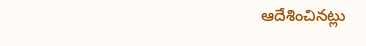ఆదేశించినట్లు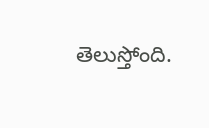తెలుస్తోంది.